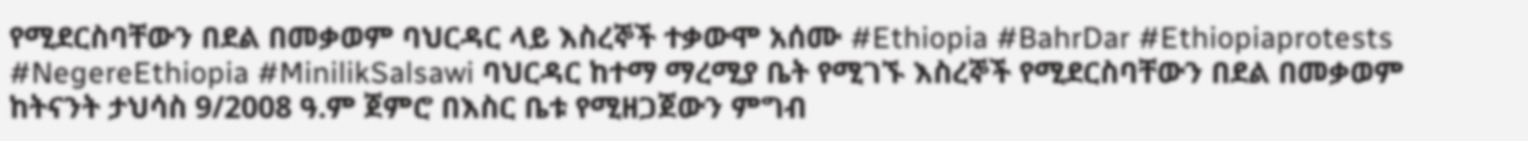የሚደርስባቸውን በደል በመቃወም ባህርዳር ላይ እስረኞች ተቃውሞ አሰሙ #Ethiopia #BahrDar #Ethiopiaprotests #NegereEthiopia #MinilikSalsawi ባህርዳር ከተማ ማረሚያ ቤት የሚገኙ እስረኞች የሚደርስባቸውን በደል በመቃወም ከትናንት ታህሳስ 9/2008 ዓ.ም ጀምሮ በእስር ቤቱ የሚዘጋጀውን ምግብ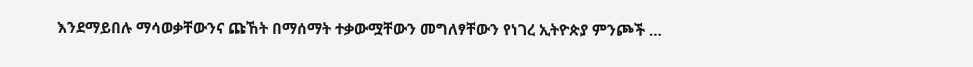እንደማይበሉ ማሳወቃቸውንና ጩኸት በማሰማት ተቃውሟቸውን መግለፃቸውን የነገረ ኢትዮጵያ ምንጮች …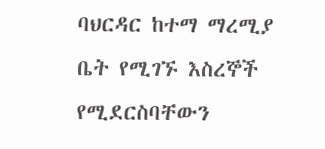ባህርዳር ከተማ ማረሚያ ቤት የሚገኙ እስረኞች የሚደርስባቸውን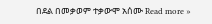በደል በመቃወም ተቃውሞ አሰሙ Read more »